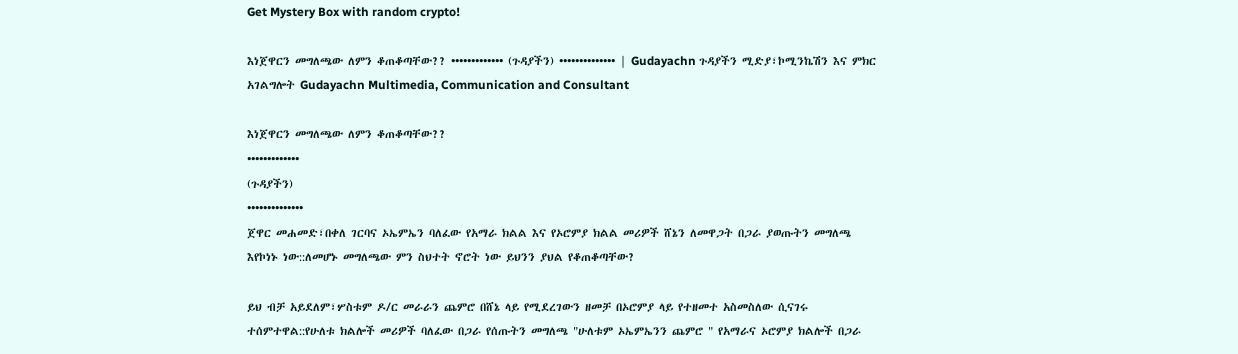Get Mystery Box with random crypto!

እነጀዋርን መግለጫው ለምን ቆጠቆጣቸው?? ••••••••••••• (ጉዳያችን) •••••••••••••• | Gudayachn ጉዳያችን ሚድያ፣ኮሚንኬሽን እና ምክር አገልግሎት Gudayachn Multimedia, Communication and Consultant

እነጀዋርን መግለጫው ለምን ቆጠቆጣቸው??
•••••••••••••
(ጉዳያችን)
••••••••••••••
ጀዋር መሐመድ፣በቀለ ገርባና ኦኤምኤን ባለፈው የአማራ ክልል እና የኦሮምያ ክልል መሪዎች ሸኔን ለመዋጋት በጋራ ያወጡትን መግለጫ እየኮነኑ ነው::ለመሆኑ መግለጫው ምን ስህተት ኖሮት ነው ይህንን ያህል የቆጠቆጣቸው?

ይህ ብቻ አይደለም፣ሦስቱም ዶ/ር መራራን ጨምሮ በሸኔ ላይ የሚደረገውን ዘመቻ በኦሮምያ ላይ የተዘመተ አስመስለው ሲናገሩ ተሰምተዋል::የሁለቱ ክልሎች መሪዎች ባለፈው በጋራ የሰጡትን መግለጫ "ሁለቱም ኦኤምኤንን ጨምሮ " የአማራና ኦሮምያ ክልሎች በጋራ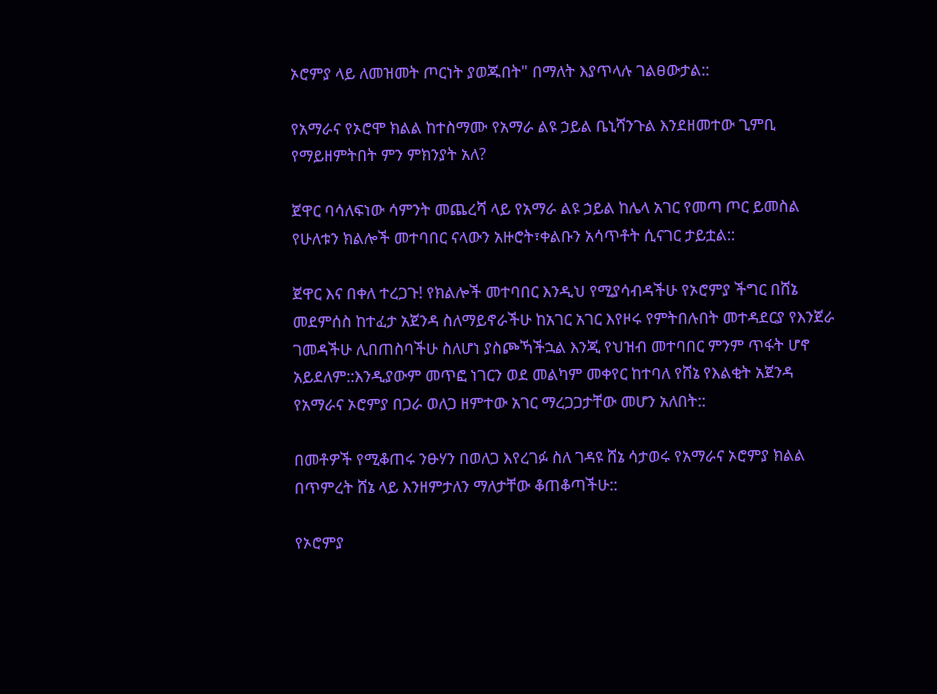ኦሮምያ ላይ ለመዝመት ጦርነት ያወጁበት" በማለት እያጥላሉ ገልፀውታል::

የአማራና የኦሮሞ ክልል ከተስማሙ የአማራ ልዩ ኃይል ቤኒሻንጉል እንደዘመተው ጊምቢ የማይዘምትበት ምን ምክንያት አለ?

ጀዋር ባሳለፍነው ሳምንት መጨረሻ ላይ የአማራ ልዩ ኃይል ከሌላ አገር የመጣ ጦር ይመስል የሁለቱን ክልሎች መተባበር ናላውን አዙሮት፣ቀልቡን አሳጥቶት ሲናገር ታይቷል::

ጀዋር እና በቀለ ተረጋጉ! የክልሎች መተባበር እንዲህ የሚያሳብዳችሁ የኦሮምያ ችግር በሸኔ መደምሰስ ከተፈታ አጀንዳ ስለማይኖራችሁ ከአገር አገር እየዞሩ የምትበሉበት መተዳደርያ የእንጀራ ገመዳችሁ ሊበጠስባችሁ ስለሆነ ያስጮኻችኋል እንጂ የህዝብ መተባበር ምንም ጥፋት ሆኖ አይደለም::እንዲያውም መጥፎ ነገርን ወደ መልካም መቀየር ከተባለ የሸኔ የእልቂት አጀንዳ የአማራና ኦሮምያ በጋራ ወለጋ ዘምተው አገር ማረጋጋታቸው መሆን አለበት::

በመቶዎች የሚቆጠሩ ንፁሃን በወለጋ እየረገፉ ስለ ገዳዩ ሸኔ ሳታወሩ የአማራና ኦሮምያ ክልል በጥምረት ሸኔ ላይ እንዘምታለን ማለታቸው ቆጠቆጣችሁ::

የኦሮምያ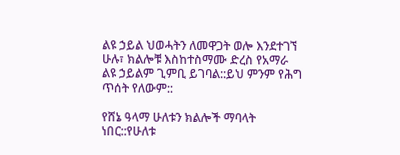ልዩ ኃይል ህወሓትን ለመዋጋት ወሎ እንደተገኘ ሁሉ፣ ክልሎቹ እስከተስማሙ ድረስ የአማራ ልዩ ኃይልም ጊምቢ ይገባል::ይህ ምንም የሕግ ጥሰት የለውም::

የሸኔ ዓላማ ሁለቱን ክልሎች ማባላት ነበር::የሁለቱ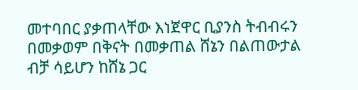መተባበር ያቃጠላቸው እነጀዋር ቢያንስ ትብብሩን በመቃወም በቅናት በመቃጠል ሸኔን በልጠውታል ብቻ ሳይሆን ከሸኔ ጋር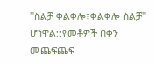"ስልቻ ቀልቀሎ፣ቀልቀሎ ስልቻ" ሆነዋል::የመቶዎች በቀን መጨፍጨፍ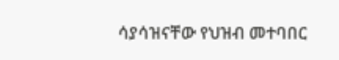ሳያሳዝናቸው የህዝብ መተባበር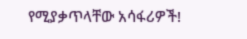የሚያቃጥላቸው አሳፋሪዎች!